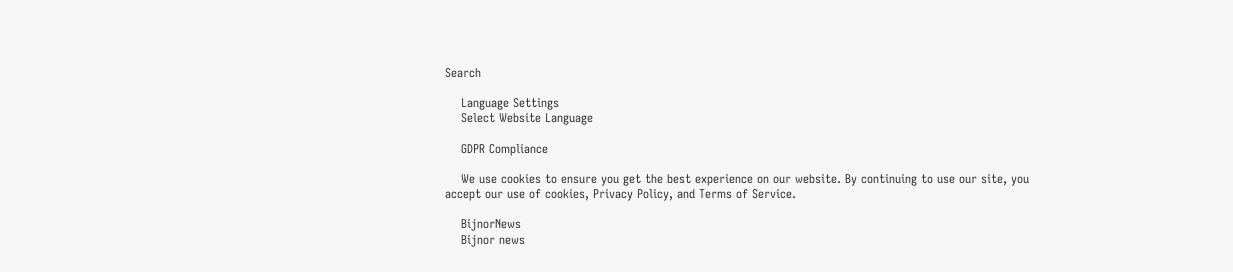Search

    Language Settings
    Select Website Language

    GDPR Compliance

    We use cookies to ensure you get the best experience on our website. By continuing to use our site, you accept our use of cookies, Privacy Policy, and Terms of Service.

    BijnorNews
    Bijnor news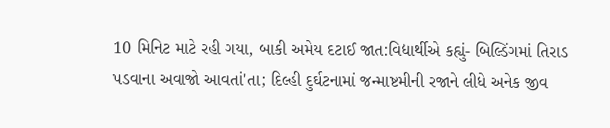10 મિનિટ માટે રહી ગયા, બાકી અમેય દટાઈ જાત:વિદ્યાર્થીએ કહ્યું- બિલ્ડિંગમાં તિરાડ પડવાના અવાજો આવતાં'તા; દિલ્હી દુર્ઘટનામાં જન્માષ્ટમીની રજાને લીધે અનેક જીવ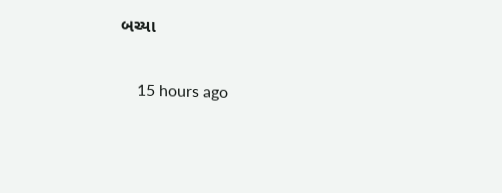બચ્યા

    15 hours ago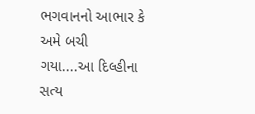ભગવાનનો આભાર કે અમે બચી ગયા....આ દિલ્હીના સત્ય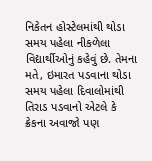નિકેતન હોસ્ટેલમાંથી થોડા સમય પહેલા નીકળેલા વિદ્યાર્થીઓનું કહેવું છે. તેમના મતે, ઇમારત પડવાના થોડા સમય પહેલા દિવાલોમાંથી તિરાડ પડવાનો એટલે કે ક્રેકના અવાજો પણ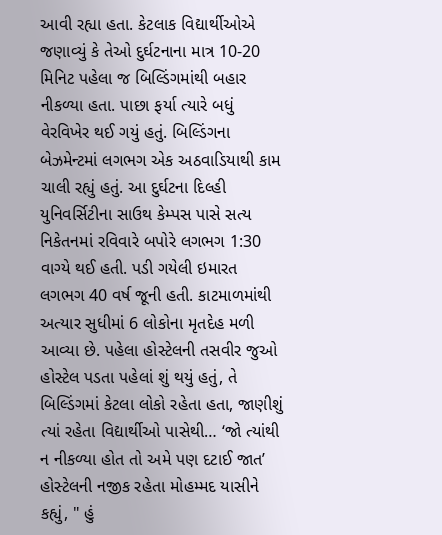આવી રહ્યા હતા. કેટલાક વિદ્યાર્થીઓએ જણાવ્યું કે તેઓ દુર્ઘટનાના માત્ર 10-20 મિનિટ પહેલા જ બિલ્ડિંગમાંથી બહાર નીકળ્યા હતા. પાછા ફર્યા ત્યારે બધું વેરવિખેર થઈ ગયું હતું. બિલ્ડિંગના બેઝમેન્ટમાં લગભગ એક અઠવાડિયાથી કામ ચાલી રહ્યું હતું. આ દુર્ઘટના દિલ્હી યુનિવર્સિટીના સાઉથ કેમ્પસ પાસે સત્ય નિકેતનમાં રવિવારે બપોરે લગભગ 1:30 વાગ્યે થઈ હતી. પડી ગયેલી ઇમારત લગભગ 40 વર્ષ જૂની હતી. કાટમાળમાંથી અત્યાર સુધીમાં 6 લોકોના મૃતદેહ મળી આવ્યા છે. પહેલા હોસ્ટેલની તસવીર જુઓ હોસ્ટેલ પડતા પહેલાં શું થયું હતું, તે બિલ્ડિંગમાં કેટલા લોકો રહેતા હતા, જાણીશું ત્યાં રહેતા વિદ્યાર્થીઓ પાસેથી… ‘જો ત્યાંથી ન નીકળ્યા હોત તો અમે પણ દટાઈ જાત’ હોસ્ટેલની નજીક રહેતા મોહમ્મદ યાસીને કહ્યું, " હું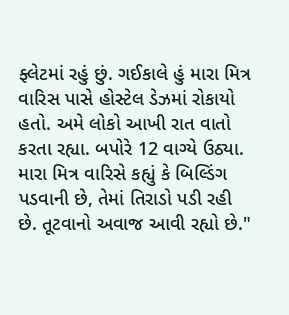ફ્લેટમાં રહું છું. ગઈકાલે હું મારા મિત્ર વારિસ પાસે હોસ્ટેલ ડેઝમાં રોકાયો હતો. અમે લોકો આખી રાત વાતો કરતા રહ્યા. બપોરે 12 વાગ્યે ઉઠ્યા. મારા મિત્ર વારિસે કહ્યું કે બિલ્ડિંગ પડવાની છે, તેમાં તિરાડો પડી રહી છે. તૂટવાનો અવાજ આવી રહ્યો છે."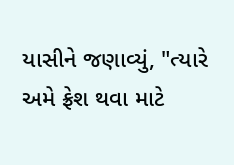યાસીને જણાવ્યું, "ત્યારે અમે ફ્રેશ થવા માટે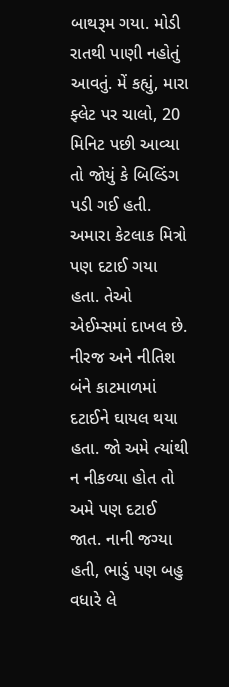બાથરૂમ ગયા. મોડી રાતથી પાણી નહોતું આવતું. મેં કહ્યું, મારા ફ્લેટ પર ચાલો, 20 મિનિટ પછી આવ્યા તો જોયું કે બિલ્ડિંગ પડી ગઈ હતી. અમારા કેટલાક મિત્રો પણ દટાઈ ગયા હતા. તેઓ એઈમ્સમાં દાખલ છે. નીરજ અને નીતિશ બંને કાટમાળમાં દટાઈને ઘાયલ થયા હતા. જો અમે ત્યાંથી ન નીકળ્યા હોત તો અમે પણ દટાઈ જાત. નાની જગ્યા હતી, ભાડું પણ બહુ વધારે લે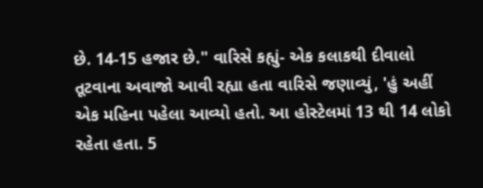છે. 14-15 હજાર છે." વારિસે કહ્યું- એક કલાકથી દીવાલો તૂટવાના અવાજો આવી રહ્યા હતા વારિસે જણાવ્યું, 'હું અહીં એક મહિના પહેલા આવ્યો હતો. આ હોસ્ટેલમાં 13 થી 14 લોકો રહેતા હતા. 5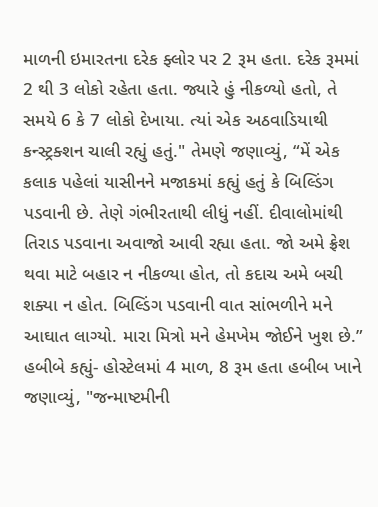માળની ઇમારતના દરેક ફ્લોર પર 2 રૂમ હતા. દરેક રૂમમાં 2 થી 3 લોકો રહેતા હતા. જ્યારે હું નીકળ્યો હતો, તે સમયે 6 કે 7 લોકો દેખાયા. ત્યાં એક અઠવાડિયાથી કન્સ્ટ્રક્શન ચાલી રહ્યું હતું." તેમણે જણાવ્યું, “મેં એક કલાક પહેલાં યાસીનને મજાકમાં કહ્યું હતું કે બિલ્ડિંગ પડવાની છે. તેણે ગંભીરતાથી લીધું નહીં. દીવાલોમાંથી તિરાડ પડવાના અવાજો આવી રહ્યા હતા. જો અમે ફ્રેશ થવા માટે બહાર ન નીકળ્યા હોત, તો કદાચ અમે બચી શક્યા ન હોત. બિલ્ડિંગ પડવાની વાત સાંભળીને મને આઘાત લાગ્યો. મારા મિત્રો મને હેમખેમ જોઈને ખુશ છે.” હબીબે કહ્યું- હોસ્ટેલમાં 4 માળ, 8 રૂમ હતા હબીબ ખાને જણાવ્યું, "જન્માષ્ટમીની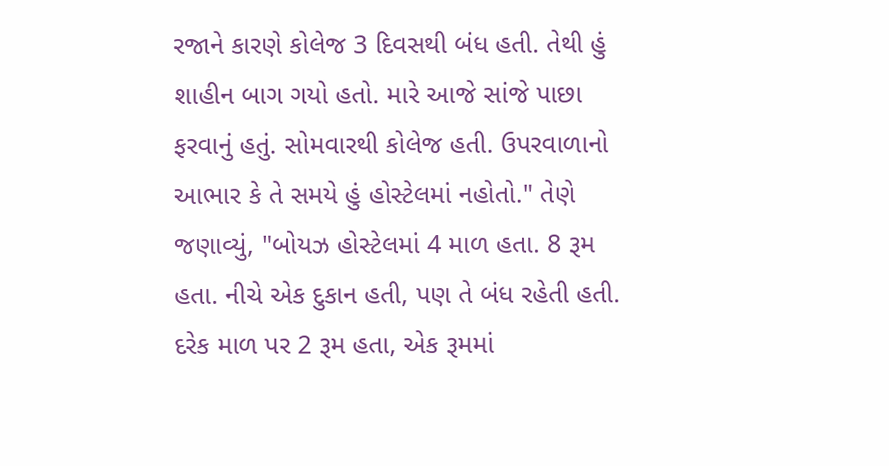રજાને કારણે કોલેજ 3 દિવસથી બંધ હતી. તેથી હું શાહીન બાગ ગયો હતો. મારે આજે સાંજે પાછા ફરવાનું હતું. સોમવારથી કોલેજ હતી. ઉપરવાળાનો આભાર કે તે સમયે હું હોસ્ટેલમાં નહોતો." તેણે જણાવ્યું, "બોયઝ હોસ્ટેલમાં 4 માળ હતા. 8 રૂમ હતા. નીચે એક દુકાન હતી, પણ તે બંધ રહેતી હતી. દરેક માળ પર 2 રૂમ હતા, એક રૂમમાં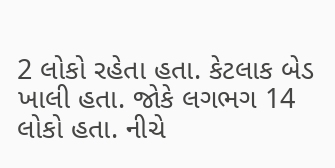2 લોકો રહેતા હતા. કેટલાક બેડ ખાલી હતા. જોકે લગભગ 14 લોકો હતા. નીચે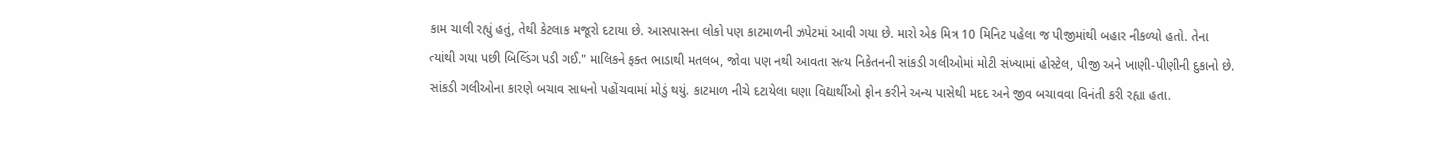કામ ચાલી રહ્યું હતું, તેથી કેટલાક મજૂરો દટાયા છે. આસપાસના લોકો પણ કાટમાળની ઝપેટમાં આવી ગયા છે. મારો એક મિત્ર 10 મિનિટ પહેલા જ પીજીમાંથી બહાર નીકળ્યો હતો. તેના ત્યાંથી ગયા પછી બિલ્ડિંગ પડી ગઈ." માલિકને ફક્ત ભાડાથી મતલબ, જોવા પણ નથી આવતા સત્ય નિકેતનની સાંકડી ગલીઓમાં મોટી સંખ્યામાં હોસ્ટેલ, પીજી અને ખાણી-પીણીની દુકાનો છે. સાંકડી ગલીઓના કારણે બચાવ સાધનો પહોંચવામાં મોડું થયું. કાટમાળ નીચે દટાયેલા ઘણા વિદ્યાર્થીઓ ફોન કરીને અન્ય પાસેથી મદદ અને જીવ બચાવવા વિનંતી કરી રહ્યા હતા.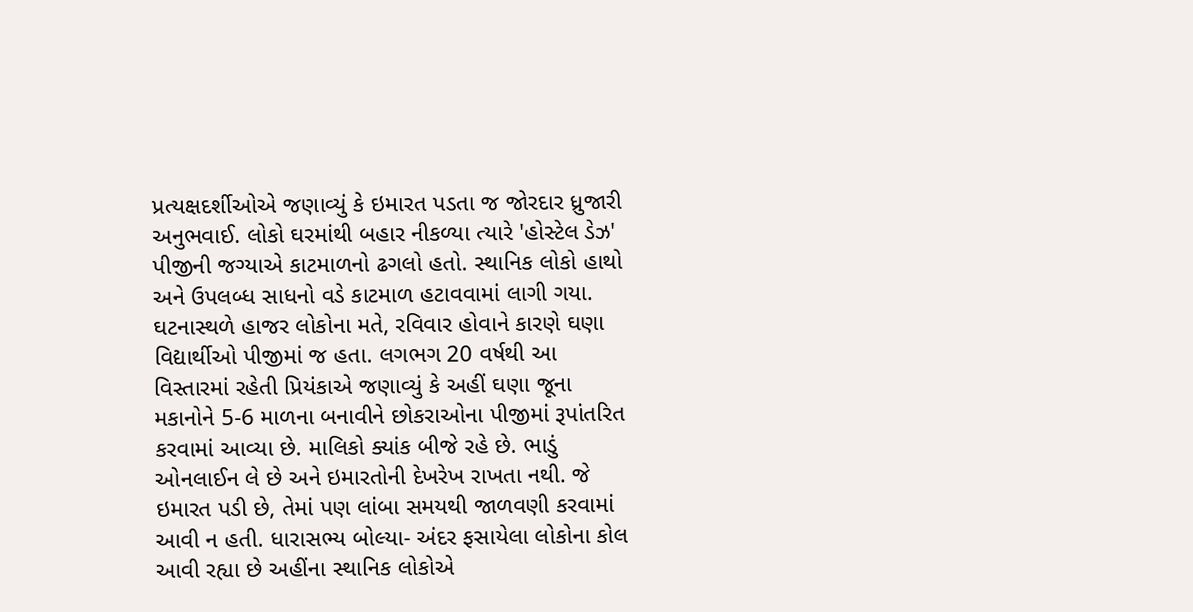પ્રત્યક્ષદર્શીઓએ જણાવ્યું કે ઇમારત પડતા જ જોરદાર ધ્રુજારી અનુભવાઈ. લોકો ઘરમાંથી બહાર નીકળ્યા ત્યારે 'હોસ્ટેલ ડેઝ' પીજીની જગ્યાએ કાટમાળનો ઢગલો હતો. સ્થાનિક લોકો હાથો અને ઉપલબ્ધ સાધનો વડે કાટમાળ હટાવવામાં લાગી ગયા. ઘટનાસ્થળે હાજર લોકોના મતે, રવિવાર હોવાને કારણે ઘણા વિદ્યાર્થીઓ પીજીમાં જ હતા. લગભગ 20 વર્ષથી આ વિસ્તારમાં રહેતી પ્રિયંકાએ જણાવ્યું કે અહીં ઘણા જૂના મકાનોને 5-6 માળના બનાવીને છોકરાઓના પીજીમાં રૂપાંતરિત કરવામાં આવ્યા છે. માલિકો ક્યાંક બીજે રહે છે. ભાડું ઓનલાઈન લે છે અને ઇમારતોની દેખરેખ રાખતા નથી. જે ઇમારત પડી છે, તેમાં પણ લાંબા સમયથી જાળવણી કરવામાં આવી ન હતી. ધારાસભ્ય બોલ્યા- અંદર ફસાયેલા લોકોના કોલ આવી રહ્યા છે અહીંના સ્થાનિક લોકોએ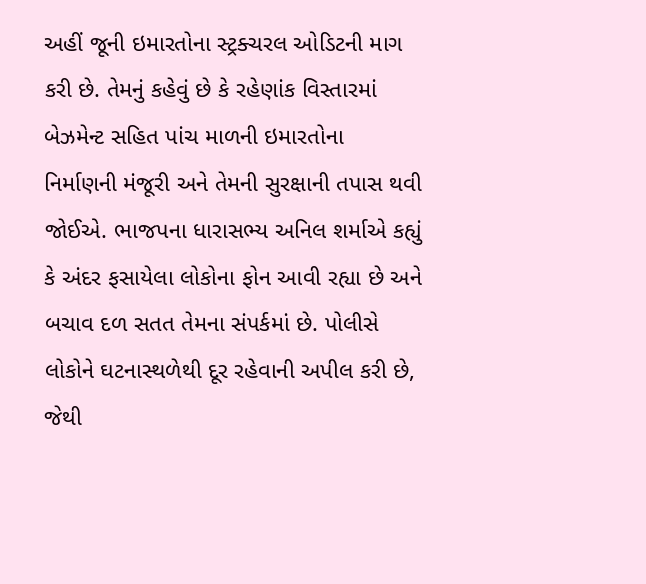અહીં જૂની ઇમારતોના સ્ટ્રક્ચરલ ઓડિટની માગ કરી છે. તેમનું કહેવું છે કે રહેણાંક વિસ્તારમાં બેઝમેન્ટ સહિત પાંચ માળની ઇમારતોના નિર્માણની મંજૂરી અને તેમની સુરક્ષાની તપાસ થવી જોઈએ. ભાજપના ધારાસભ્ય અનિલ શર્માએ કહ્યું કે અંદર ફસાયેલા લોકોના ફોન આવી રહ્યા છે અને બચાવ દળ સતત તેમના સંપર્કમાં છે. પોલીસે લોકોને ઘટનાસ્થળેથી દૂર રહેવાની અપીલ કરી છે, જેથી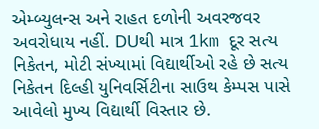એમ્બ્યુલન્સ અને રાહત દળોની અવરજવર અવરોધાય નહીં. DUથી માત્ર 1km દૂર સત્ય નિકેતન, મોટી સંખ્યામાં વિદ્યાર્થીઓ રહે છે સત્ય નિકેતન દિલ્હી યુનિવર્સિટીના સાઉથ કેમ્પસ પાસે આવેલો મુખ્ય વિદ્યાર્થી વિસ્તાર છે.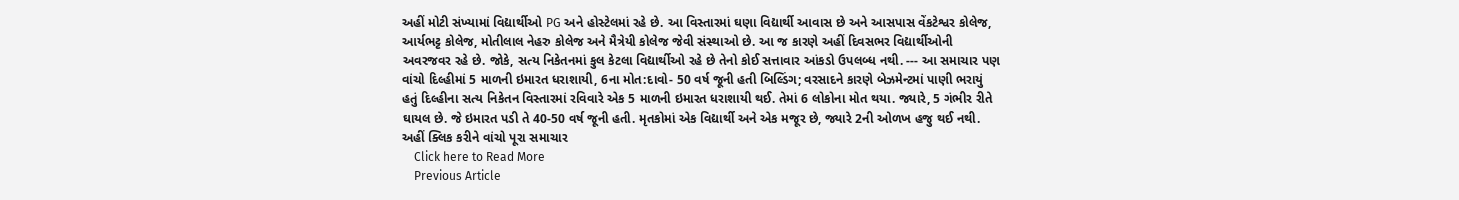અહીં મોટી સંખ્યામાં વિદ્યાર્થીઓ PG અને હોસ્ટેલમાં રહે છે. આ વિસ્તારમાં ઘણા વિદ્યાર્થી આવાસ છે અને આસપાસ વેંકટેશ્વર કોલેજ, આર્યભટ્ટ કોલેજ, મોતીલાલ નેહરુ કોલેજ અને મૈત્રેયી કોલેજ જેવી સંસ્થાઓ છે. આ જ કારણે અહીં દિવસભર વિદ્યાર્થીઓની અવરજવર રહે છે. જોકે, સત્ય નિકેતનમાં કુલ કેટલા વિદ્યાર્થીઓ રહે છે તેનો કોઈ સત્તાવાર આંકડો ઉપલબ્ધ નથી. --- આ સમાચાર પણ વાંચો દિલ્હીમાં 5 માળની ઇમારત ધરાશાયી, 6ના મોત:દાવો- 50 વર્ષ જૂની હતી બિલ્ડિંગ; વરસાદને કારણે બેઝમેન્ટમાં પાણી ભરાયું હતું દિલ્હીના સત્ય નિકેતન વિસ્તારમાં રવિવારે એક 5 માળની ઇમારત ધરાશાયી થઈ. તેમાં 6 લોકોના મોત થયા. જ્યારે, 5 ગંભીર રીતે ઘાયલ છે. જે ઇમારત પડી તે 40-50 વર્ષ જૂની હતી. મૃતકોમાં એક વિદ્યાર્થી અને એક મજૂર છે, જ્યારે 2ની ઓળખ હજુ થઈ નથી. અહીં ક્લિક કરીને વાંચો પૂરા સમાચાર
    Click here to Read More
    Previous Article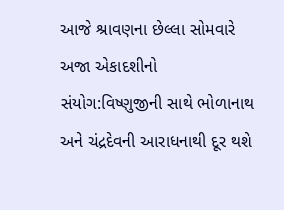આજે શ્રાવણના છેલ્લા સોમવારે અજા એકાદશીનો સંયોગ:વિષ્ણુજીની સાથે ભોળાનાથ અને ચંદ્રદેવની આરાધનાથી દૂર થશે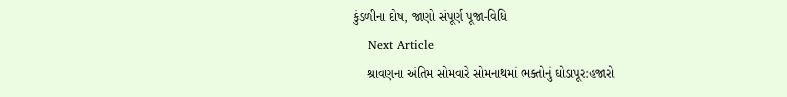કુંડળીના દોષ, જાણો સંપૂર્ણ પૂજા-વિધિ
    Next Article
    શ્રાવણના અંતિમ સોમવારે સોમનાથમાં ભક્તોનું ઘોડાપૂર:હજારો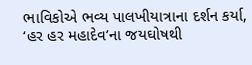ભાવિકોએ ભવ્ય પાલખીયાત્રાના દર્શન કર્યા, ‘હર હર મહાદેવ’ના જયઘોષથી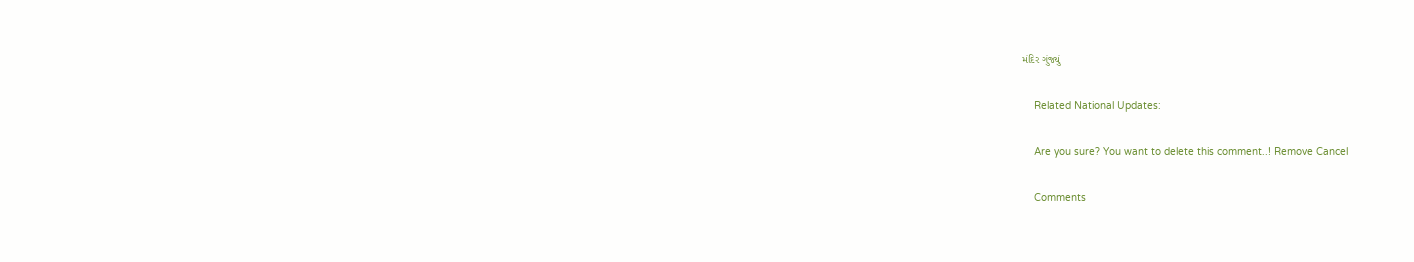મંદિર ગુંજ્યું

    Related National Updates:

    Are you sure? You want to delete this comment..! Remove Cancel

    Comments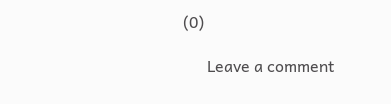(0)

      Leave a comment